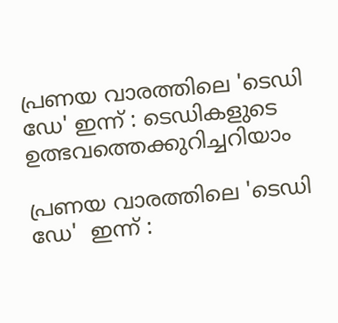പ്രണയ വാരത്തിലെ 'ടെഡി ഡേ' ഇന്ന് : ടെഡികളുടെ ഉത്ഭവത്തെക്കുറിച്ചറിയാം

പ്രണയ വാരത്തിലെ 'ടെഡി ഡേ'  ഇന്ന് :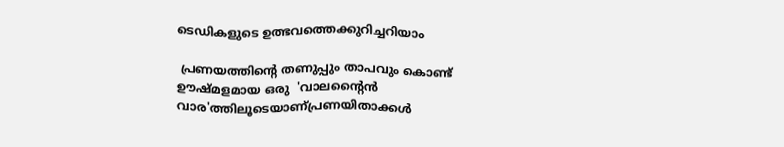ടെഡികളുടെ ഉത്ഭവത്തെക്കുറിച്ചറിയാം

 പ്രണയത്തിൻ്റെ തണുപ്പും താപവും കൊണ്ട് ഊഷ്‌മളമായ ഒരു  'വാലന്‍റൈന്‍ വാര'ത്തിലൂടെയാണ്പ്രണയിതാക്കൾ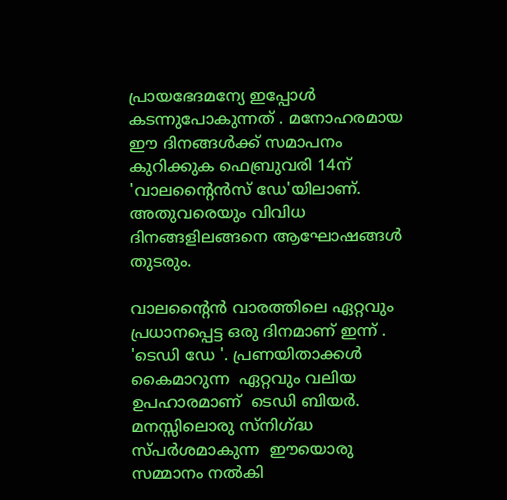പ്രായഭേദമന്യേ ഇപ്പോൾ കടന്നുപോകുന്നത് . മനോഹരമായ ഈ ദിനങ്ങള്‍ക്ക് സമാപനം കുറിക്കുക ഫെബ്രുവരി 14ന് 'വാലന്‍റൈന്‍സ് ഡേ'യിലാണ്. അതുവരെയും വിവിധ ദിനങ്ങളിലങ്ങനെ ആഘോഷങ്ങള്‍ തുടരും.

വാലന്‍റൈന്‍ വാരത്തിലെ ഏറ്റവും പ്രധാനപ്പെട്ട ഒരു ദിനമാണ് ഇന്ന് . 'ടെഡി ഡേ '. പ്രണയിതാക്കൾ കൈമാറുന്ന  ഏറ്റവും വലിയ ഉപഹാരമാണ്  ടെഡി ബിയര്‍. മനസ്സിലൊരു സ്നിഗ്ദ്ധ സ്പർശമാകുന്ന  ഈയൊരു സമ്മാനം നല്‍കി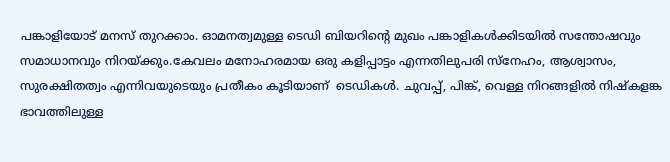പങ്കാളിയോട് മനസ് തുറക്കാം. ഓമനത്വമുള്ള ടെഡി ബിയറിന്‍റെ മുഖം പങ്കാളികള്‍ക്കിടയില്‍ സന്തോഷവും സമാധാനവും നിറയ്‌ക്കും.കേവലം മനോഹരമായ ഒരു കളിപ്പാട്ടം എന്നതിലുപരി സ്നേഹം, ആശ്വാസം, സുരക്ഷിതത്വം എന്നിവയുടെയും പ്രതീകം കൂടിയാണ്  ടെഡികള്‍. ചുവപ്പ്, പിങ്ക്, വെള്ള നിറങ്ങളില്‍ നിഷ്‌കളങ്ക ഭാവത്തിലുള്ള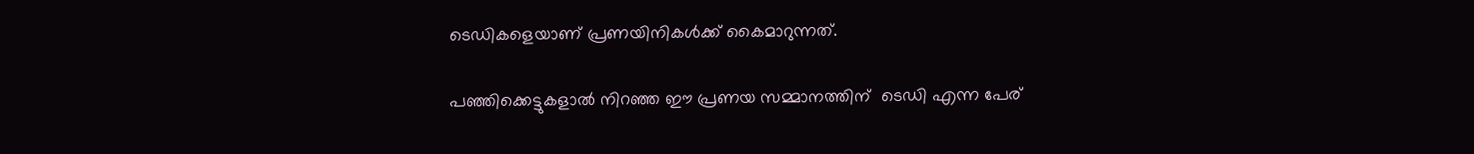ടെഡികളെയാണ് പ്രണയിനികള്‍ക്ക് കൈമാറുന്നത്.

പഞ്ഞിക്കെട്ടുകളാല്‍ നിറഞ്ഞ ഈ പ്രണയ സമ്മാനത്തിന്  ടെഡി എന്ന പേര്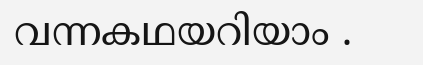വന്നകഥയറിയാം .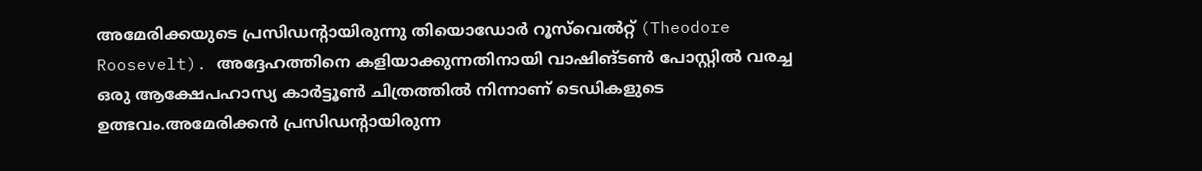അമേരിക്കയുടെ പ്രസിഡന്‍റായിരുന്നു തിയൊഡോര്‍ റൂസ്‌വെല്‍റ്റ് (Theodore Roosevelt). അദ്ദേഹത്തിനെ കളിയാക്കുന്നതിനായി വാഷിങ്ടണ്‍ പോസ്റ്റില്‍ വരച്ച ഒരു ആക്ഷേപഹാസ്യ കാര്‍ട്ടൂണ്‍ ചിത്രത്തില്‍ നിന്നാണ് ടെഡികളുടെ ഉത്ഭവം.അമേരിക്കന്‍ പ്രസിഡന്‍റായിരുന്ന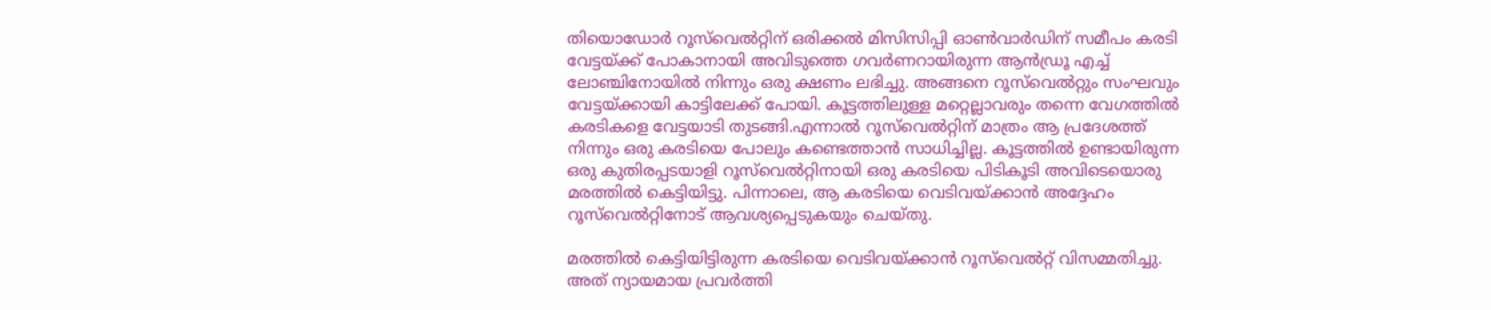തിയൊഡോര്‍ റൂസ്‌വെല്‍റ്റിന് ഒരിക്കല്‍ മിസിസിപ്പി ഓൺവാർഡിന് സമീപം കരടി വേട്ടയ്‌ക്ക് പോകാനായി അവിടുത്തെ ഗവര്‍ണറായിരുന്ന ആന്‍ഡ്രൂ എച്ച് ലോഞ്ചിനോയില്‍ നിന്നും ഒരു ക്ഷണം ലഭിച്ചു. അങ്ങനെ റൂസ്‌വെല്‍റ്റും സംഘവും വേട്ടയ്‌ക്കായി കാട്ടിലേക്ക് പോയി. കൂട്ടത്തിലുള്ള മറ്റെല്ലാവരും തന്നെ വേഗത്തില്‍ കരടികളെ വേട്ടയാടി തുടങ്ങി.എന്നാല്‍ റൂസ്‌വെല്‍റ്റിന് മാത്രം ആ പ്രദേശത്ത് നിന്നും ഒരു കരടിയെ പോലും കണ്ടെത്താന്‍ സാധിച്ചില്ല. കൂട്ടത്തില്‍ ഉണ്ടായിരുന്ന ഒരു കുതിരപ്പടയാളി റൂസ്‌വെല്‍റ്റിനായി ഒരു കരടിയെ പിടികൂടി അവിടെയൊരു മരത്തില്‍ കെട്ടിയിട്ടു. പിന്നാലെ, ആ കരടിയെ വെടിവയ്‌ക്കാന്‍ അദ്ദേഹം റൂസ്‌വെല്‍റ്റിനോട് ആവശ്യപ്പെടുകയും ചെയ്‌തു.

മരത്തില്‍ കെട്ടിയിട്ടിരുന്ന കരടിയെ വെടിവയ്‌ക്കാന്‍ റൂസ്‌വെല്‍റ്റ് വിസമ്മതിച്ചു. അത് ന്യായമായ പ്രവര്‍ത്തി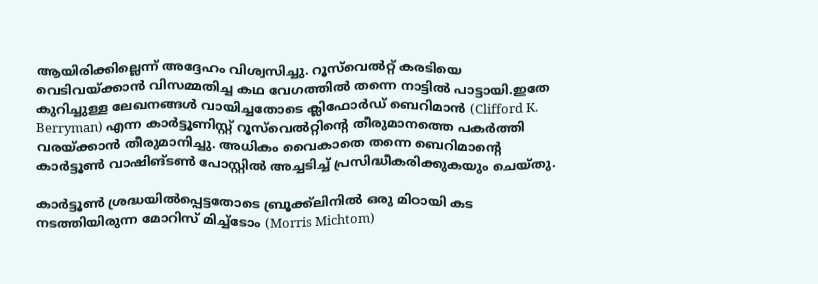ആയിരിക്കില്ലെന്ന് അദ്ദേഹം വിശ്വസിച്ചു. റൂസ്‌വെല്‍റ്റ് കരടിയെ വെടിവയ്‌ക്കാന്‍ വിസമ്മതിച്ച കഥ വേഗത്തില്‍ തന്നെ നാട്ടില്‍ പാട്ടായി.ഇതേ കുറിച്ചുള്ള ലേഖനങ്ങള്‍ വായിച്ചതോടെ ക്ലിഫോർഡ് ബെറിമാൻ (Clifford K. Berryman) എന്ന കാര്‍ട്ടൂണിസ്റ്റ് റൂസ്‌വെല്‍റ്റിന്‍റെ തീരുമാനത്തെ പകര്‍ത്തി വരയ്‌ക്കാന്‍ തീരുമാനിച്ചു. അധികം വൈകാതെ തന്നെ ബെറിമാന്‍റെ കാര്‍ട്ടൂണ്‍ വാഷിങ്ടണ്‍ പോസ്റ്റില്‍ അച്ചടിച്ച് പ്രസിദ്ധീകരിക്കുകയും ചെയ്‌തു.

കാര്‍ട്ടൂണ്‍ ശ്രദ്ധയില്‍പ്പെട്ടതോടെ ബ്രൂക്ക്‌ലിനില്‍ ഒരു മിഠായി കട നടത്തിയിരുന്ന മോറിസ് മിച്ച്ടോം (Morris Michtom)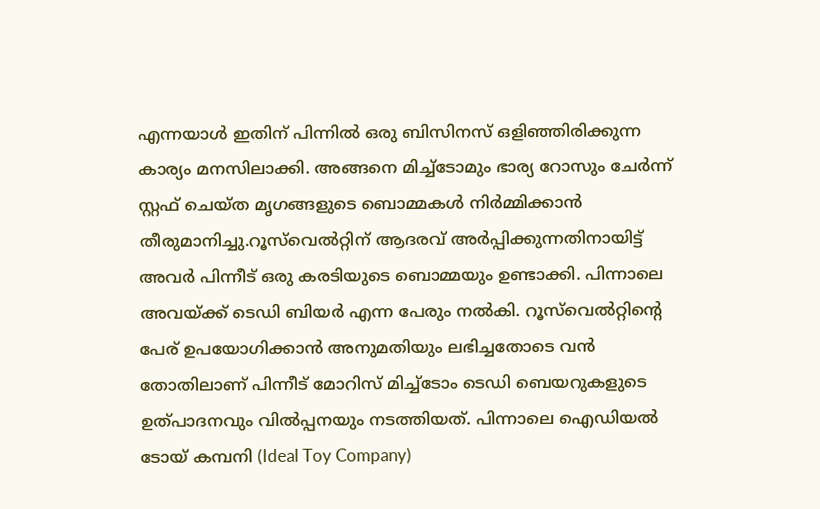എന്നയാള്‍ ഇതിന് പിന്നില്‍ ഒരു ബിസിനസ് ഒളിഞ്ഞിരിക്കുന്ന കാര്യം മനസിലാക്കി. അങ്ങനെ മിച്ച്ടോമും ഭാര്യ റോസും ചേര്‍ന്ന് സ്റ്റഫ് ചെയ്‌ത മൃഗങ്ങളുടെ ബൊമ്മകള്‍ നിര്‍മ്മിക്കാന്‍ തീരുമാനിച്ചു.റൂസ്‌വെല്‍റ്റിന് ആദരവ് അര്‍പ്പിക്കുന്നതിനായിട്ട് അവര്‍ പിന്നീട് ഒരു കരടിയുടെ ബൊമ്മയും ഉണ്ടാക്കി. പിന്നാലെ അവയ്‌ക്ക് ടെഡി ബിയര്‍ എന്ന പേരും നല്‍കി. റൂസ്‌വെല്‍റ്റിന്‍റെ പേര് ഉപയോഗിക്കാന്‍ അനുമതിയും ലഭിച്ചതോടെ വന്‍ തോതിലാണ് പിന്നീട് മോറിസ് മിച്ച്ടോം ടെഡി ബെയറുകളുടെ ഉത്പാദനവും വില്‍പ്പനയും നടത്തിയത്. പിന്നാലെ ഐഡിയല്‍ ടോയ് കമ്പനി (Ideal Toy Company)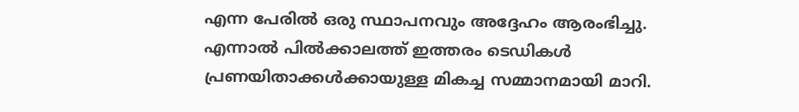എന്ന പേരില്‍ ഒരു സ്ഥാപനവും അദ്ദേഹം ആരംഭിച്ചു. എന്നാല്‍ പില്‍ക്കാലത്ത് ഇത്തരം ടെഡികള്‍ പ്രണയിതാക്കള്‍ക്കായുള്ള മികച്ച സമ്മാനമായി മാറി.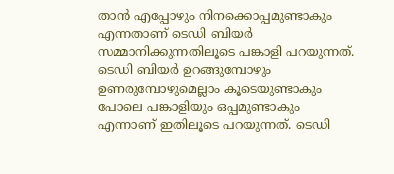താന്‍ എപ്പോഴും നിനക്കൊപ്പമുണ്ടാകും എന്നതാണ് ടെഡി ബിയര്‍ സമ്മാനിക്കുന്നതിലൂടെ പങ്കാളി പറയുന്നത്. ടെഡി ബിയര്‍ ഉറങ്ങുമ്പോഴും ഉണരുമ്പോഴുമെല്ലാം കൂടെയുണ്ടാകും പോലെ പങ്കാളിയും ഒപ്പമുണ്ടാകും എന്നാണ് ഇതിലൂടെ പറയുന്നത്. ടെഡി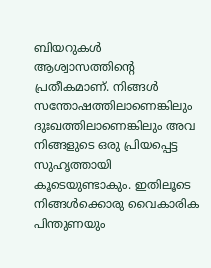ബിയറുകൾ ആശ്വാസത്തിന്‍റെ പ്രതീകമാണ്. നിങ്ങൾ സന്തോഷത്തിലാണെങ്കിലും ദുഃഖത്തിലാണെങ്കിലും അവ നിങ്ങളുടെ ഒരു പ്രിയപ്പെട്ട സുഹൃത്തായി കൂടെയുണ്ടാകും. ഇതിലൂടെ നിങ്ങള്‍ക്കൊരു വൈകാരിക പിന്തുണയും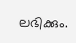ലഭിക്കും.